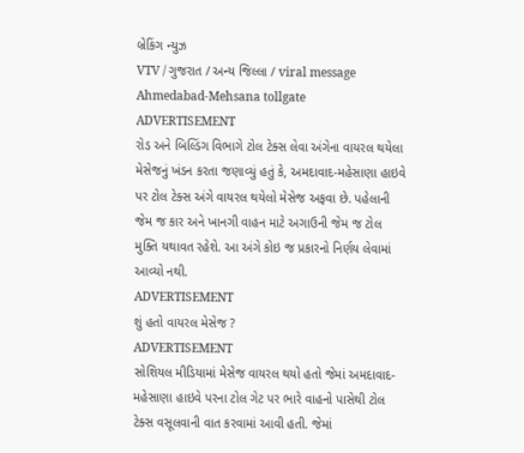બ્રેકિંગ ન્યુઝ
VTV / ગુજરાત / અન્ય જિલ્લા / viral message Ahmedabad-Mehsana tollgate
ADVERTISEMENT
રોડ અને બિલ્ડિંગ વિભાગે ટોલ ટેક્સ લેવા અંગેના વાયરલ થયેલા મેસેજનું ખંડન કરતા જણાવ્યું હતું કે, અમદાવાદ-મહેસાણા હાઇવે પર ટોલ ટેક્સ અંગે વાયરલ થયેલો મેસેજ અફવા છે. પહેલાની જેમ જ કાર અને ખાનગી વાહન માટે અગાઉની જેમ જ ટોલ મુક્તિ યથાવત રહેશે. આ અંગે કોઇ જ પ્રકારનો નિર્ણય લેવામાં આવ્યો નથી.
ADVERTISEMENT
શું હતો વાયરલ મેસેજ ?
ADVERTISEMENT
સોશિયલ મીડિયામાં મેસેજ વાયરલ થયો હતો જેમાં અમદાવાદ-મહેસાણા હાઇવે પરના ટોલ ગેટ પર ભારે વાહનો પાસેથી ટોલ ટેક્સ વસૂલવાની વાત કરવામાં આવી હતી. જેમાં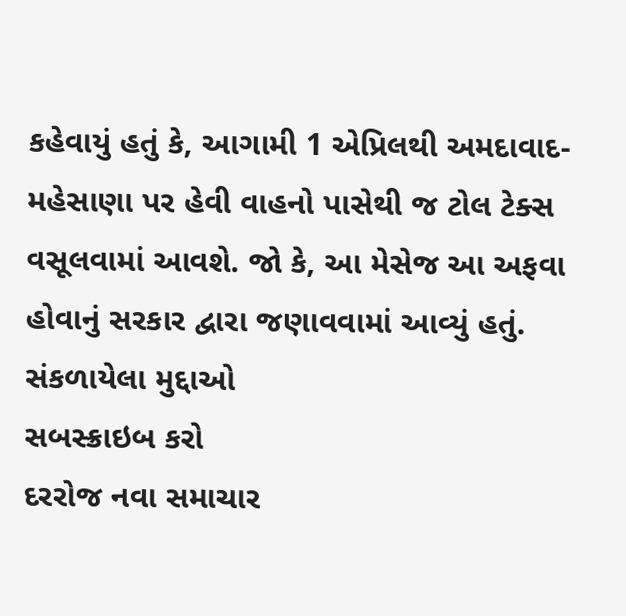કહેવાયું હતું કે, આગામી 1 એપ્રિલથી અમદાવાદ-મહેસાણા પર હેવી વાહનો પાસેથી જ ટોલ ટેક્સ વસૂલવામાં આવશે. જો કે, આ મેસેજ આ અફવા હોવાનું સરકાર દ્વારા જણાવવામાં આવ્યું હતું.
સંકળાયેલા મુદ્દાઓ
સબસ્ક્રાઇબ કરો
દરરોજ નવા સમાચાર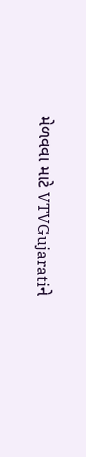મેળવવા માટે VTVGujaratiને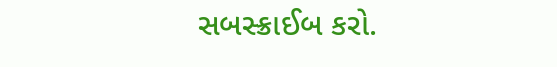સબસ્ક્રાઈબ કરો.